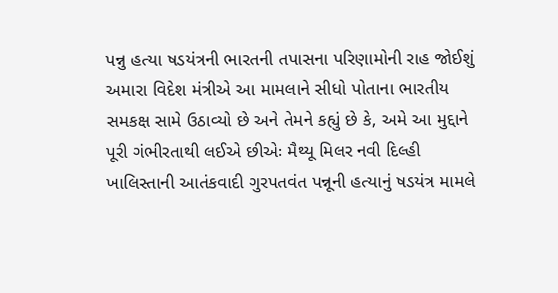પન્નુ હત્યા ષડયંત્રની ભારતની તપાસના પરિણામોની રાહ જોઈશું
અમારા વિદેશ મંત્રીએ આ મામલાને સીધો પોતાના ભારતીય સમકક્ષ સામે ઉઠાવ્યો છે અને તેમને કહ્યું છે કે, અમે આ મુદ્દાને પૂરી ગંભીરતાથી લઈએ છીએઃ મૈથ્યૂ મિલર નવી દિલ્હી ખાલિસ્તાની આતંકવાદી ગુરપતવંત પન્નૂની હત્યાનું ષડયંત્ર મામલે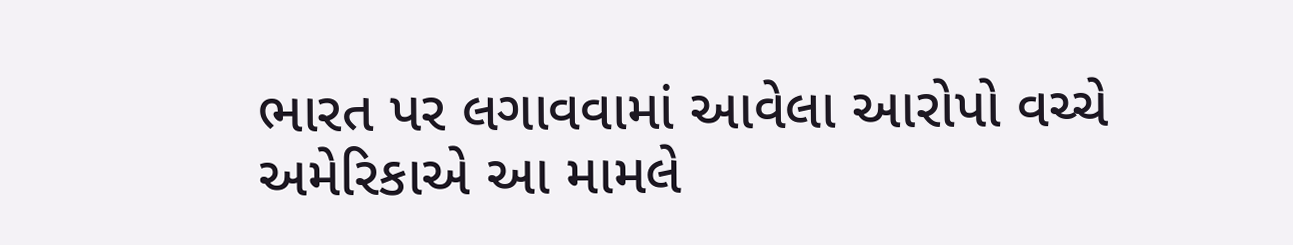ભારત પર લગાવવામાં આવેલા આરોપો વચ્ચે અમેરિકાએ આ મામલે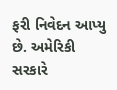ફરી નિવેદન આપ્યુ છે. અમેરિકી સરકારે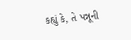કહ્યું કે, તે પન્નૂની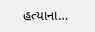હત્યાના…